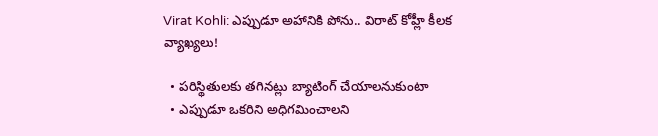Virat Kohli: ఎప్పుడూ అహానికి పోను.. విరాట్‌ కోహ్లీ కీలక వ్యాఖ్యలు!

  • పరిస్థితులకు తగినట్లు బ్యాటింగ్‌ చేయాలనుకుంటా
  • ఎప్పుడూ ఒకరిని అధిగమించాలని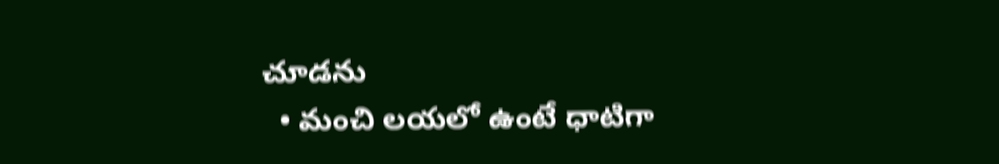చూడను
  • మంచి లయలో ఉంటే ధాటిగా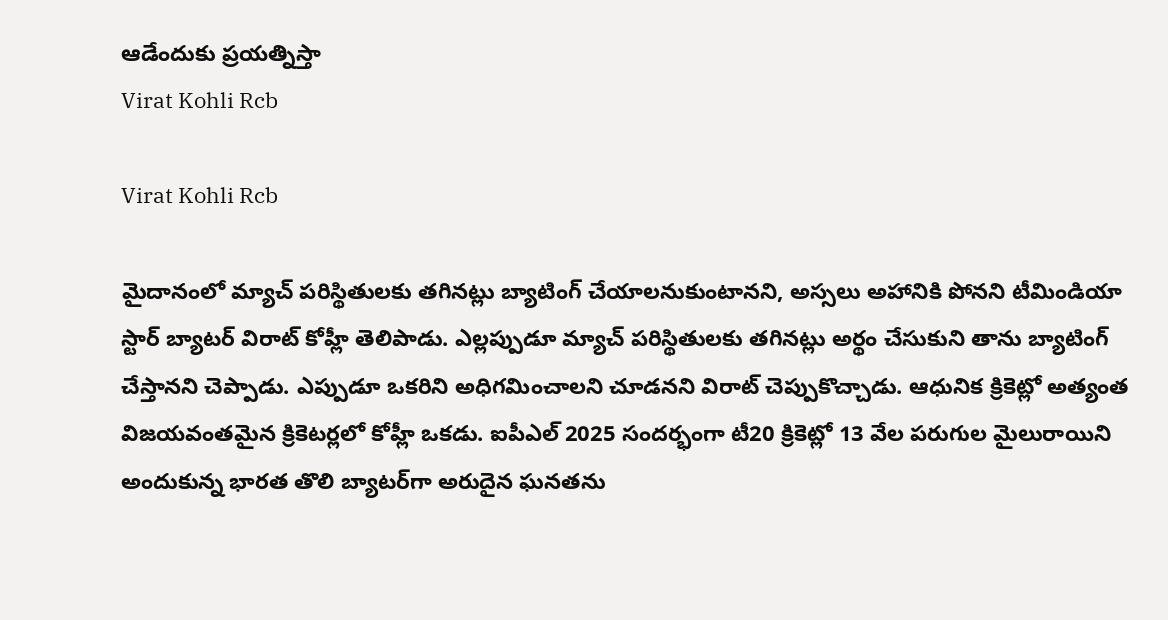ఆడేందుకు ప్రయత్నిస్తా
Virat Kohli Rcb

Virat Kohli Rcb

మైదానంలో మ్యాచ్ పరిస్థితులకు తగినట్లు బ్యాటింగ్‌ చేయాలనుకుంటానని, అస్సలు అహానికి పోనని టీమిండియా స్టార్ బ్యాటర్ విరాట్ కోహ్లీ తెలిపాడు. ఎల్లప్పుడూ మ్యాచ్‌ పరిస్థితులకు తగినట్లు అర్థం చేసుకుని తాను బ్యాటింగ్ చేస్తానని చెప్పాడు. ఎప్పుడూ ఒకరిని అధిగమించాలని చూడనని విరాట్ చెప్పుకొచ్చాడు. ఆధునిక క్రికెట్లో అత్యంత విజయవంతమైన క్రికెటర్లలో కోహ్లీ ఒకడు. ఐపీఎల్ 2025 సందర్భంగా టీ20 క్రికెట్లో 13 వేల పరుగుల మైలురాయిని అందుకున్న భారత తొలి బ్యాటర్‌గా అరుదైన ఘనతను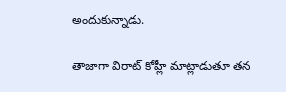అందుకున్నాడు.

తాజాగా విరాట్ కోహ్లీ మాట్లాడుతూ తన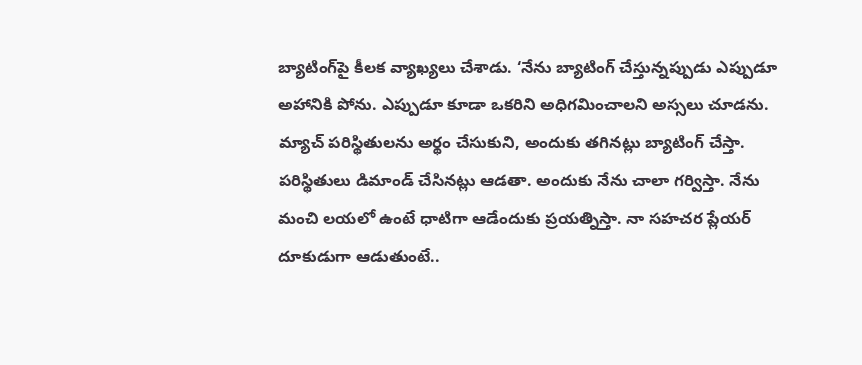బ్యాటింగ్‌పై కీలక వ్యాఖ్యలు చేశాడు. ‘నేను బ్యాటింగ్‌ చేస్తున్నప్పుడు ఎప్పుడూ అహానికి పోను. ఎప్పుడూ కూడా ఒకరిని అధిగమించాలని అస్సలు చూడను. మ్యాచ్‌ పరిస్థితులను అర్థం చేసుకుని, అందుకు తగినట్లు బ్యాటింగ్ చేస్తా. పరిస్థితులు డిమాండ్‌ చేసినట్లు ఆడతా. అందుకు నేను చాలా గర్విస్తా. నేను మంచి లయలో ఉంటే ధాటిగా ఆడేందుకు ప్రయత్నిస్తా. నా సహచర ప్లేయర్ దూకుడుగా ఆడుతుంటే..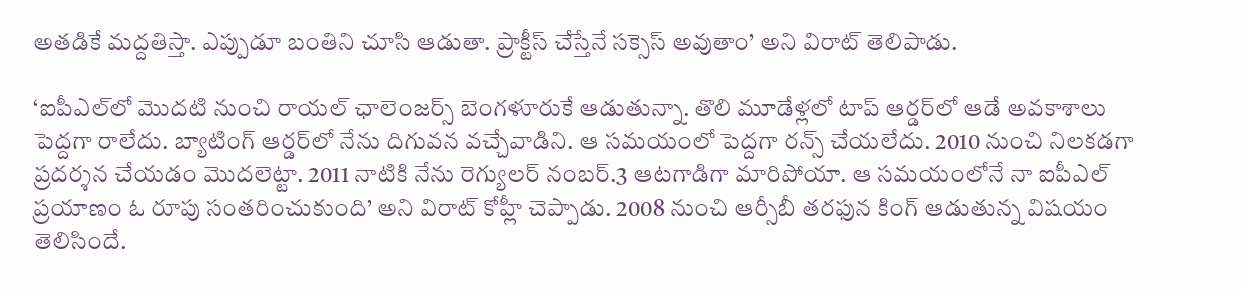అతడికే మద్దతిస్తా. ఎప్పుడూ బంతిని చూసి ఆడుతా. ప్రాక్టీస్ చేస్తేనే సక్సెస్ అవుతాం’ అని విరాట్ తెలిపాడు.

‘ఐపీఎల్‌లో మొదటి నుంచి రాయల్‌ ఛాలెంజర్స్‌ బెంగళూరుకే ఆడుతున్నా. తొలి మూడేళ్లలో టాప్‌ ఆర్డర్‌లో ఆడే అవకాశాలు పెద్దగా రాలేదు. బ్యాటింగ్‌ ఆర్డర్‌లో నేను దిగువన వచ్చేవాడిని. ఆ సమయంలో పెద్దగా రన్స్ చేయలేదు. 2010 నుంచి నిలకడగా ప్రదర్శన చేయడం మొదలెట్టా. 2011 నాటికి నేను రెగ్యులర్‌ నంబర్‌.3 ఆటగాడిగా మారిపోయా. ఆ సమయంలోనే నా ఐపీఎల్‌ ప్రయాణం ఓ రూపు సంతరించుకుంది’ అని విరాట్ కోహ్లీ చెప్పాడు. 2008 నుంచి ఆర్సీబీ తరఫున కింగ్ ఆడుతున్న విషయం తెలిసిందే.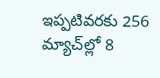ఇప్పటివరకు 256 మ్యాచ్‌ల్లో 8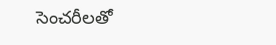సెంచరీలతో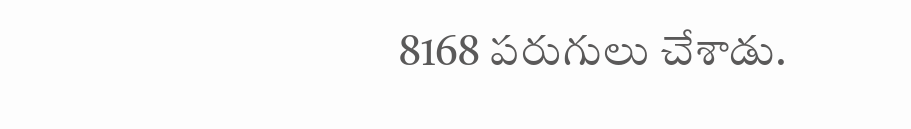8168 పరుగులు చేశాడు.